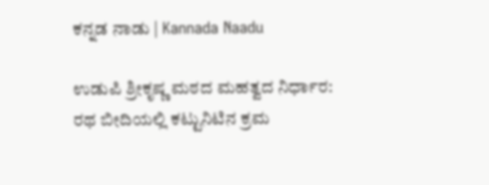ಕನ್ನಡ ನಾಡು | Kannada Naadu

ಉಡುಪಿ ಶ್ರೀಕೃಷ್ಣ ಮಠದ ಮಹತ್ವದ ನಿರ್ಧಾರ: ರಥ ಬೀದಿಯಲ್ಲಿ ಕಟ್ಟುನಿಟಿನ ಕ್ರಮ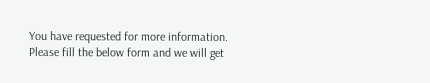You have requested for more information.
Please fill the below form and we will get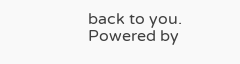back to you.
Powered by